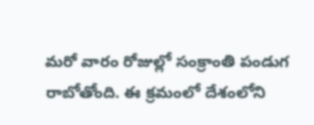మరో వారం రోజుల్లో సంక్రాంతి పండుగ రాబోతోంది. ఈ క్రమంలో దేశంలోని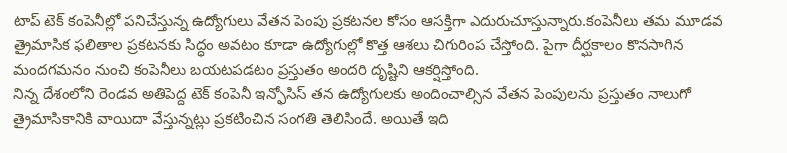టాప్ టెక్ కంపెనీల్లో పనిచేస్తున్న ఉద్యోగులు వేతన పెంపు ప్రకటనల కోసం ఆసక్తిగా ఎదురుచూస్తున్నారు.కంపెనీలు తమ మూడవ త్రైమాసిక ఫలితాల ప్రకటనకు సిద్ధం అవటం కూడా ఉద్యోగుల్లో కొత్త ఆశలు చిగురింప చేస్తోంది. పైగా దీర్ఘకాలం కొనసాగిన మందగమనం నుంచి కంపెనీలు బయటపడటం ప్రస్తుతం అందరి దృష్టిని ఆకర్షిస్తోంది.
నిన్న దేశంలోని రెండవ అతిపెద్ద టెక్ కంపెనీ ఇన్ఫోసిస్ తన ఉద్యోగులకు అందించాల్సిన వేతన పెంపులను ప్రస్తుతం నాలుగో త్రైమాసికానికి వాయిదా వేస్తున్నట్లు ప్రకటించిన సంగతి తెలిసిందే. అయితే ఇది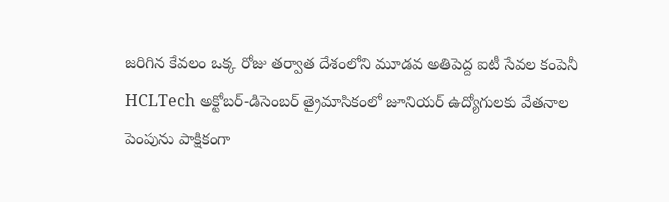జరిగిన కేవలం ఒక్క రోజు తర్వాత దేశంలోని మూడవ అతిపెద్ద ఐటీ సేవల కంపెనీ HCLTech అక్టోబర్-డిసెంబర్ త్రైమాసికంలో జూనియర్ ఉద్యోగులకు వేతనాల పెంపును పాక్షికంగా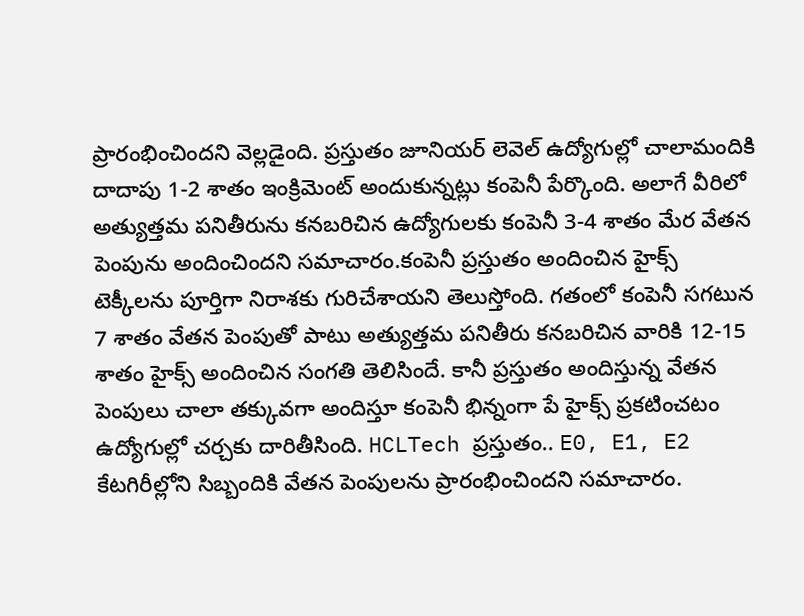ప్రారంభించిందని వెల్లడైంది. ప్రస్తుతం జూనియర్ లెవెల్ ఉద్యోగుల్లో చాలామందికి దాదాపు 1-2 శాతం ఇంక్రిమెంట్ అందుకున్నట్లు కంపెనీ పేర్కొంది. అలాగే వీరిలో అత్యుత్తమ పనితీరును కనబరిచిన ఉద్యోగులకు కంపెనీ 3-4 శాతం మేర వేతన పెంపును అందించిందని సమాచారం.కంపెనీ ప్రస్తుతం అందించిన హైక్స్ టెక్కీలను పూర్తిగా నిరాశకు గురిచేశాయని తెలుస్తోంది. గతంలో కంపెనీ సగటున 7 శాతం వేతన పెంపుతో పాటు అత్యుత్తమ పనితీరు కనబరిచిన వారికి 12-15 శాతం హైక్స్ అందించిన సంగతి తెలిసిందే. కానీ ప్రస్తుతం అందిస్తున్న వేతన పెంపులు చాలా తక్కువగా అందిస్తూ కంపెనీ భిన్నంగా పే హైక్స్ ప్రకటించటం ఉద్యోగుల్లో చర్చకు దారితీసింది. HCLTech ప్రస్తుతం.. E0, E1, E2 కేటగిరీల్లోని సిబ్బందికి వేతన పెంపులను ప్రారంభించిందని సమాచారం.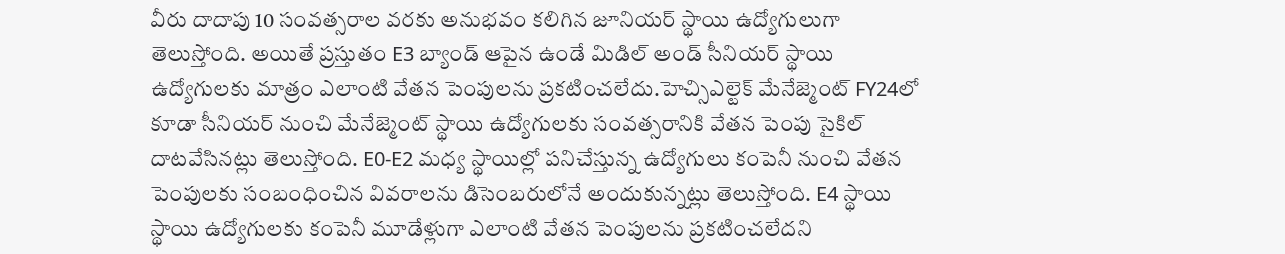వీరు దాదాపు 10 సంవత్సరాల వరకు అనుభవం కలిగిన జూనియర్ స్థాయి ఉద్యోగులుగా తెలుస్తోంది. అయితే ప్రస్తుతం E3 బ్యాండ్ ఆపైన ఉండే మిడిల్ అండ్ సీనియర్ స్థాయి ఉద్యోగులకు మాత్రం ఎలాంటి వేతన పెంపులను ప్రకటించలేదు.హెచ్సిఎల్టెక్ మేనేజ్మెంట్ FY24లో కూడా సీనియర్ నుంచి మేనేజ్మెంట్ స్థాయి ఉద్యోగులకు సంవత్సరానికి వేతన పెంపు సైకిల్ దాటవేసినట్లు తెలుస్తోంది. E0-E2 మధ్య స్థాయిల్లో పనిచేస్తున్న ఉద్యోగులు కంపెనీ నుంచి వేతన పెంపులకు సంబంధించిన వివరాలను డిసెంబరులోనే అందుకున్నట్లు తెలుస్తోంది. E4 స్థాయి స్థాయి ఉద్యోగులకు కంపెనీ మూడేళ్లుగా ఎలాంటి వేతన పెంపులను ప్రకటించలేదని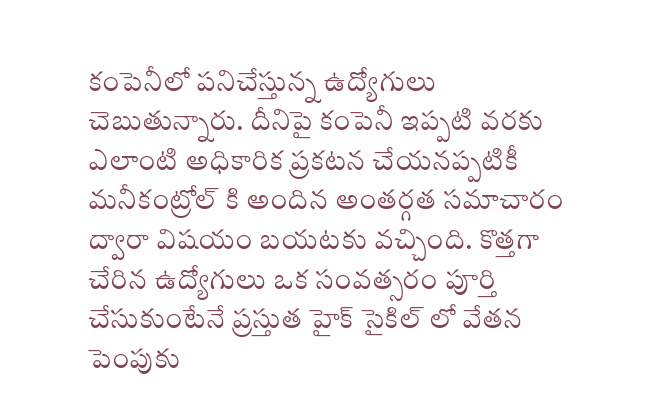కంపెనీలో పనిచేస్తున్న ఉద్యోగులు చెబుతున్నారు. దీనిపై కంపెనీ ఇప్పటి వరకు ఎలాంటి అధికారిక ప్రకటన చేయనప్పటికీ మనీకంట్రోల్ కి అందిన అంతర్గత సమాచారం ద్వారా విషయం బయటకు వచ్చింది. కొత్తగా చేరిన ఉద్యోగులు ఒక సంవత్సరం పూర్తి చేసుకుంటేనే ప్రస్తుత హైక్ సైకిల్ లో వేతన పెంపుకు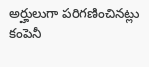అర్హులుగా పరిగణించినట్లు కంపెనీ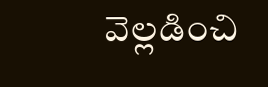వెల్లడించి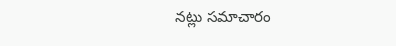నట్లు సమాచారం